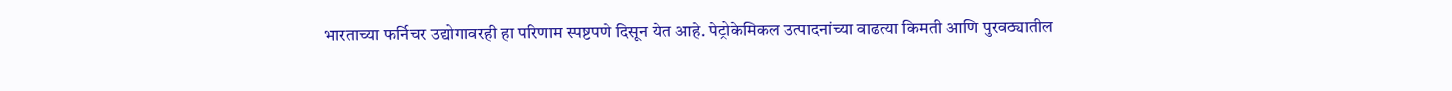भारताच्या फर्निचर उद्योगावरही हा परिणाम स्पष्टपणे दिसून येत आहे. पेट्रोकेमिकल उत्पादनांच्या वाढत्या किमती आणि पुरवठ्यातील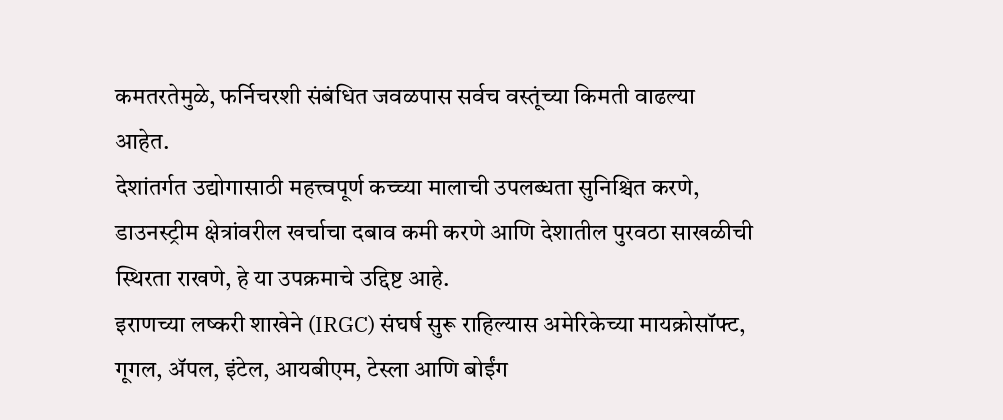कमतरतेमुळे, फर्निचरशी संबंधित जवळपास सर्वच वस्तूंच्या किमती वाढल्या आहेत.
देशांतर्गत उद्योगासाठी महत्त्वपूर्ण कच्च्या मालाची उपलब्धता सुनिश्चित करणे, डाउनस्ट्रीम क्षेत्रांवरील खर्चाचा दबाव कमी करणे आणि देशातील पुरवठा साखळीची स्थिरता राखणे, हे या उपक्रमाचे उद्दिष्ट आहे.
इराणच्या लष्करी शाखेने (IRGC) संघर्ष सुरू राहिल्यास अमेरिकेच्या मायक्रोसॉफ्ट, गूगल, ॲपल, इंटेल, आयबीएम, टेस्ला आणि बोईंग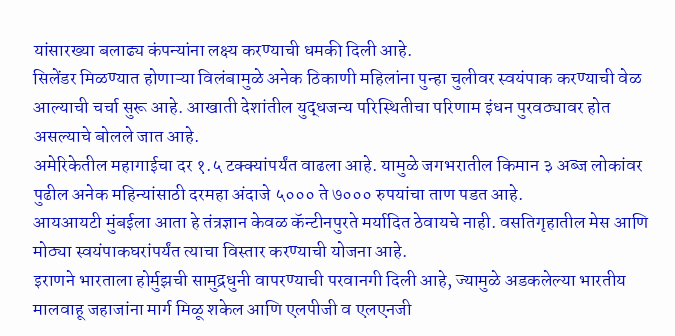यांसारख्या बलाढ्य कंपन्यांना लक्ष्य करण्याची धमकी दिली आहे.
सिलेंडर मिळण्यात होणाऱ्या विलंबामुळे अनेक ठिकाणी महिलांना पुन्हा चुलीवर स्वयंपाक करण्याची वेळ आल्याची चर्चा सुरू आहे. आखाती देशांतील युद्धजन्य परिस्थितीचा परिणाम इंधन पुरवठ्यावर होत असल्याचे बोलले जात आहे.
अमेरिकेतील महागाईचा दर १.५ टक्क्यांपर्यंत वाढला आहे. यामुळे जगभरातील किमान ३ अब्ज लोकांवर पुढील अनेक महिन्यांसाठी दरमहा अंदाजे ५००० ते ७००० रुपयांचा ताण पडत आहे.
आयआयटी मुंबईला आता हे तंत्रज्ञान केवळ कॅन्टीनपुरते मर्यादित ठेवायचे नाही. वसतिगृहातील मेस आणि मोठ्या स्वयंपाकघरांपर्यंत त्याचा विस्तार करण्याची योजना आहे.
इराणने भारताला होर्मुझची सामुद्रधुनी वापरण्याची परवानगी दिली आहे, ज्यामुळे अडकलेल्या भारतीय मालवाहू जहाजांना मार्ग मिळू शकेल आणि एलपीजी व एलएनजी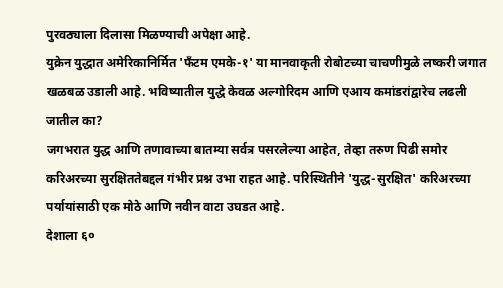पुरवठ्याला दिलासा मिळण्याची अपेक्षा आहे.
युक्रेन युद्धात अमेरिकानिर्मित 'फँटम एमके-१' या मानवाकृती रोबोटच्या चाचणीमुळे लष्करी जगात खळबळ उडाली आहे. भविष्यातील युद्धे केवळ अल्गोरिदम आणि एआय कमांडरांद्वारेच लढली जातील का?
जगभरात युद्ध आणि तणावाच्या बातम्या सर्वत्र पसरलेल्या आहेत, तेव्हा तरुण पिढी समोर करिअरच्या सुरक्षिततेबद्दल गंभीर प्रश्न उभा राहत आहे. परिस्थितीने 'युद्ध-सुरक्षित' करिअरच्या पर्यायांसाठी एक मोठे आणि नवीन वाटा उघडत आहे.
देशाला ६०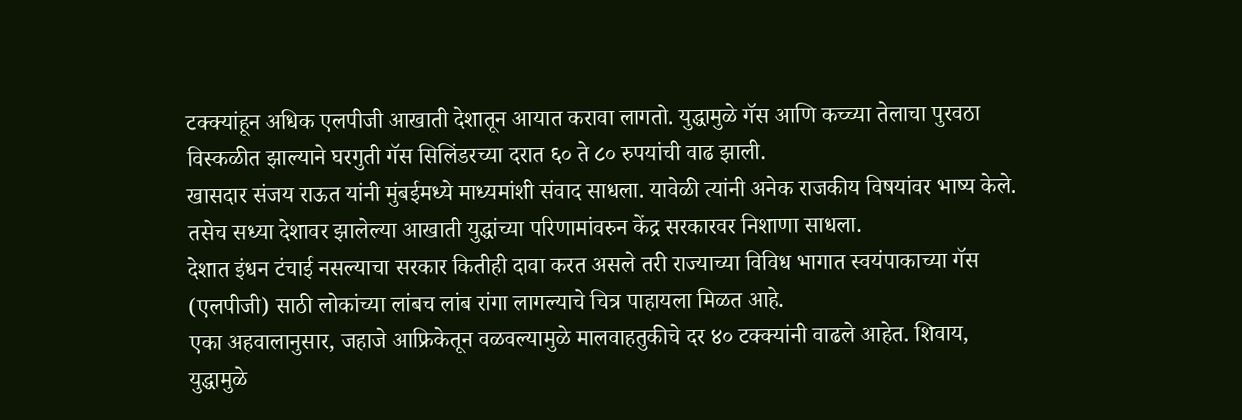टक्क्यांहून अधिक एलपीजी आखाती देशातून आयात करावा लागतो. युद्धामुळे गॅस आणि कच्च्या तेलाचा पुरवठा विस्कळीत झाल्याने घरगुती गॅस सिलिंडरच्या दरात ६० ते ८० रुपयांची वाढ झाली.
खासदार संजय राऊत यांनी मुंबईमध्ये माध्यमांशी संवाद साधला. यावेळी त्यांनी अनेक राजकीय विषयांवर भाष्य केले. तसेच सध्या देशावर झालेल्या आखाती युद्धांच्या परिणामांवरुन केंद्र सरकारवर निशाणा साधला.
देशात इंधन टंचाई नसल्याचा सरकार कितीही दावा करत असले तरी राज्याच्या विविध भागात स्वयंपाकाच्या गॅस (एलपीजी) साठी लोकांच्या लांबच लांब रांगा लागल्याचे चित्र पाहायला मिळत आहे.
एका अहवालानुसार, जहाजे आफ्रिकेतून वळवल्यामुळे मालवाहतुकीचे दर ४० टक्क्यांनी वाढले आहेत. शिवाय, युद्धामुळे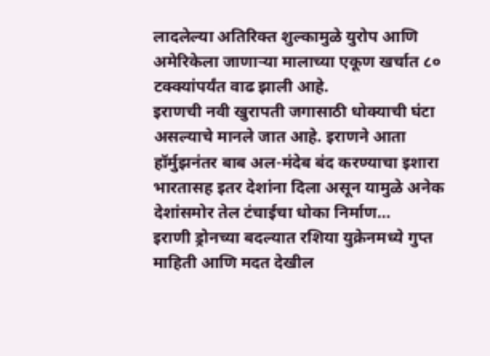लादलेल्या अतिरिक्त शुल्कामुळे युरोप आणि अमेरिकेला जाणाऱ्या मालाच्या एकूण खर्चात ८० टक्क्यांपर्यंत वाढ झाली आहे.
इराणची नवी खुरापती जगासाठी धोक्याची घंटा असल्याचे मानले जात आहे. इराणने आता हॉर्मुझनंतर बाब अल-मंदेब बंद करण्याचा इशारा भारतासह इतर देशांना दिला असून यामुळे अनेक देशांसमोर तेल टंचाईचा धोका निर्माण…
इराणी ड्रोनच्या बदल्यात रशिया युक्रेनमध्ये गुप्त माहिती आणि मदत देखील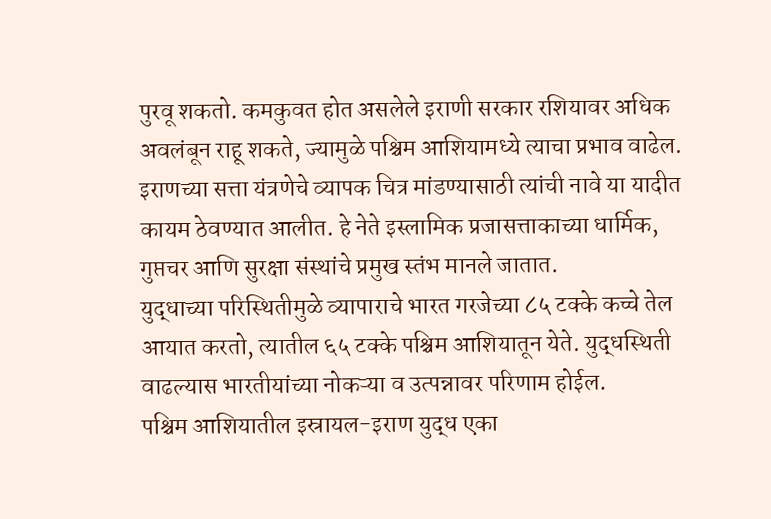पुरवू शकतो. कमकुवत होत असलेले इराणी सरकार रशियावर अधिक अवलंबून राहू शकते, ज्यामुळे पश्चिम आशियामध्ये त्याचा प्रभाव वाढेल.
इराणच्या सत्ता यंत्रणेचे व्यापक चित्र मांडण्यासाठी त्यांची नावे या यादीत कायम ठेवण्यात आलीत. हे नेते इस्लामिक प्रजासत्ताकाच्या धार्मिक, गुप्तचर आणि सुरक्षा संस्थांचे प्रमुख स्तंभ मानले जातात.
युद्धाच्या परिस्थितीमुळे व्यापाराचे भारत गरजेच्या ८५ टक्के कच्चे तेल आयात करतो, त्यातील ६५ टक्के पश्चिम आशियातून येते. युद्धस्थिती वाढल्यास भारतीयांच्या नोकऱ्या व उत्पन्नावर परिणाम होईल.
पश्चिम आशियातील इस्रायल-इराण युद्ध एका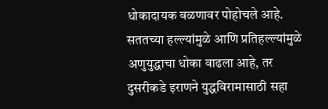धोकादायक वळणावर पोहोचले आहे. सततच्या हल्ल्यांमुळे आणि प्रतिहल्ल्यांमुळे अणुयुद्धाचा धोका वाढला आहे, तर दुसरीकडे इराणने युद्धविरामासाठी सहा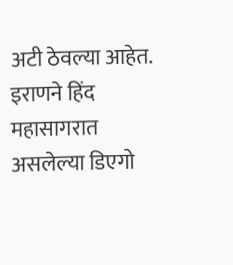अटी ठेवल्या आहेत.
इराणने हिंद महासागरात असलेल्या डिएगो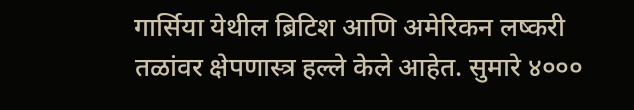गार्सिया येथील ब्रिटिश आणि अमेरिकन लष्करी तळांवर क्षेपणास्त्र हल्ले केले आहेत. सुमारे ४०००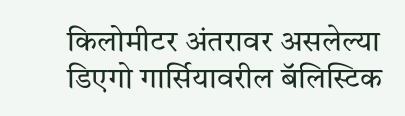किलोमीटर अंतरावर असलेल्या डिएगो गार्सियावरील बॅलिस्टिक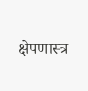क्षेपणास्त्र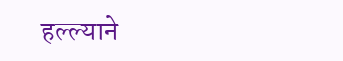हल्ल्याने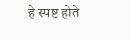हे स्पष्ट होते